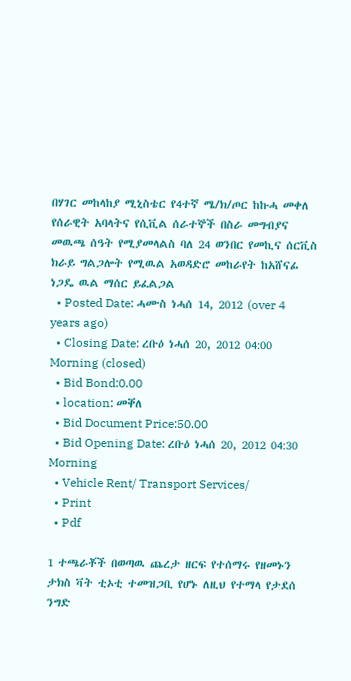በሃገር መከላከያ ሚኒስቴር የ4ተኛ ሜ/ክ/ጦር ከኩሓ መቀለ የሰራዊት አባላትና የሲቪል ሰራተኞች በስራ መግብያና መዉጫ ሰዓት የሚያመላልስ ባለ 24 ወንበር የመኪና ሰርቪስ ክራይ ግልጋሎት የሚዉል አወዳድሮ መከራየት ከአሸናፊ ነጋዴ ዉል ማሰር ይፈልጋል
  • Posted Date: ሓሙስ ነሓሰ 14, 2012 (over 4 years ago)
  • Closing Date: ረቡዕ ነሓሰ 20, 2012 04:00 Morning (closed)
  • Bid Bond:0.00
  • location: መቐለ
  • Bid Document Price:50.00
  • Bid Opening Date: ረቡዕ ነሓሰ 20, 2012 04:30 Morning
  • Vehicle Rent/ Transport Services/
  • Print
  • Pdf

1 ተጫራቾች በወጣዉ ጨረታ ዘርፍ የተሰማሩ የዘመኑን ታክስ ቫት ቲኦቲ ተመዝጋቢ የሆኑ ለዚህ የተማላ የታደሰ ንግድ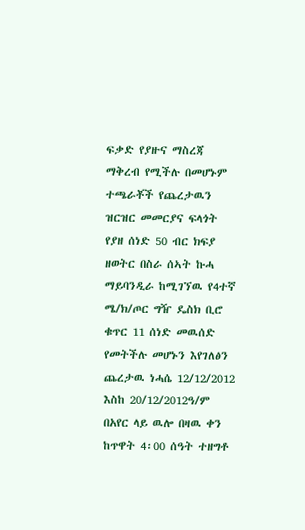ፍቃድ የያዙና ማስረጃ ማቅረብ የሚችሉ በመሆኑም ተጫራቾች የጨረታዉን ዝርዝር መመርያና ፍላጎት የያዘ ሰነድ 50 ብር ክፍያ ዘወትር በስራ ሰኣት ኩሓ ማይባንዲራ ከሚገኘዉ የ4ተኛ ሜ/ክ/ጦር ግዥ ዴስክ ቢሮ ቁጥር 11 ሰነድ መዉሰድ የመትችሉ መሆኑን እየገለፅን ጨረታዉ ነሓሴ 12/12/2012 እስከ 20/12/2012ዓ/ም በአየር ላይ ዉሎ በዛዉ ቀን ከጥዋት 4፡00 ሰዓት ተዘግቶ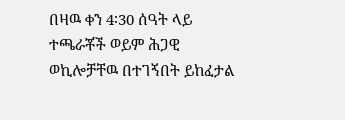በዛዉ ቀን 4፡30 ሰዓት ላይ ተጫራቾች ወይም ሕጋዊ ወኪሎቻቸዉ በተገኝበት ይከፈታል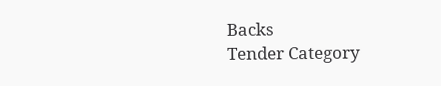Backs
Tender Category